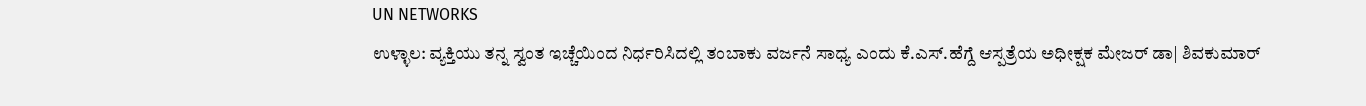UN NETWORKS
ಉಳ್ಳಾಲ: ವ್ಯಕ್ತಿಯು ತನ್ನ ಸ್ವಂತ ಇಚ್ಚೆಯಿಂದ ನಿರ್ಧರಿಸಿದಲ್ಲಿ ತಂಬಾಕು ವರ್ಜನೆ ಸಾಧ್ಯ ಎಂದು ಕೆ.ಎಸ್.ಹೆಗ್ದೆ ಆಸ್ಪತ್ರೆಯ ಅಧೀಕ್ಷಕ ಮೇಜರ್ ಡಾ| ಶಿವಕುಮಾರ್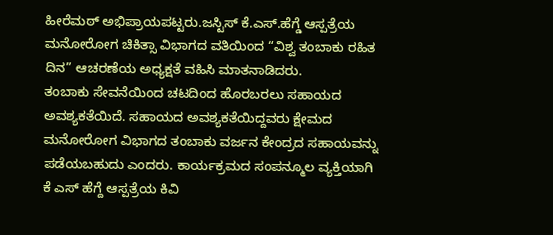ಹೀರೆಮಠ್ ಅಭಿಪ್ರಾಯಪಟ್ಟರು.ಜಸ್ಟಿಸ್ ಕೆ.ಎಸ್.ಹೆಗ್ಡೆ ಆಸ್ಪತ್ರೆಯ ಮನೋರೋಗ ಚಿಕಿತ್ಸಾ ವಿಭಾಗದ ವತಿಯಿಂದ “ವಿಶ್ವ ತಂಬಾಕು ರಹಿತ ದಿನ” ಆಚರಣೆಯ ಅಧ್ಯಕ್ಷತೆ ವಹಿಸಿ ಮಾತನಾಡಿದರು.
ತಂಬಾಕು ಸೇವನೆಯಿಂದ ಚಟದಿಂದ ಹೊರಬರಲು ಸಹಾಯದ ಅವಶ್ಯಕತೆಯಿದೆ. ಸಹಾಯದ ಅವಶ್ಯಕತೆಯಿದ್ದವರು ಕ್ಷೇಮದ ಮನೋರೋಗ ವಿಭಾಗದ ತಂಬಾಕು ವರ್ಜನ ಕೇಂದ್ರದ ಸಹಾಯವನ್ನು ಪಡೆಯಬಹುದು ಎಂದರು. ಕಾರ್ಯಕ್ರಮದ ಸಂಪನ್ಮೂಲ ವ್ಯಕ್ತಿಯಾಗಿ ಕೆ ಎಸ್ ಹೆಗ್ದೆ ಆಸ್ಪತ್ರೆಯ ಕಿವಿ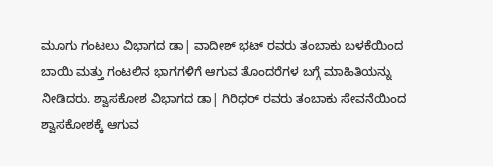ಮೂಗು ಗಂಟಲು ವಿಭಾಗದ ಡಾ| ವಾದೀಶ್ ಭಟ್ ರವರು ತಂಬಾಕು ಬಳಕೆಯಿಂದ ಬಾಯಿ ಮತ್ತು ಗಂಟಲಿನ ಭಾಗಗಳಿಗೆ ಆಗುವ ತೊಂದರೆಗಳ ಬಗ್ಗೆ ಮಾಹಿತಿಯನ್ನು ನೀಡಿದರು. ಶ್ವಾಸಕೋಶ ವಿಭಾಗದ ಡಾ| ಗಿರಿಧರ್ ರವರು ತಂಬಾಕು ಸೇವನೆಯಿಂದ ಶ್ವಾಸಕೋಶಕ್ಕೆ ಆಗುವ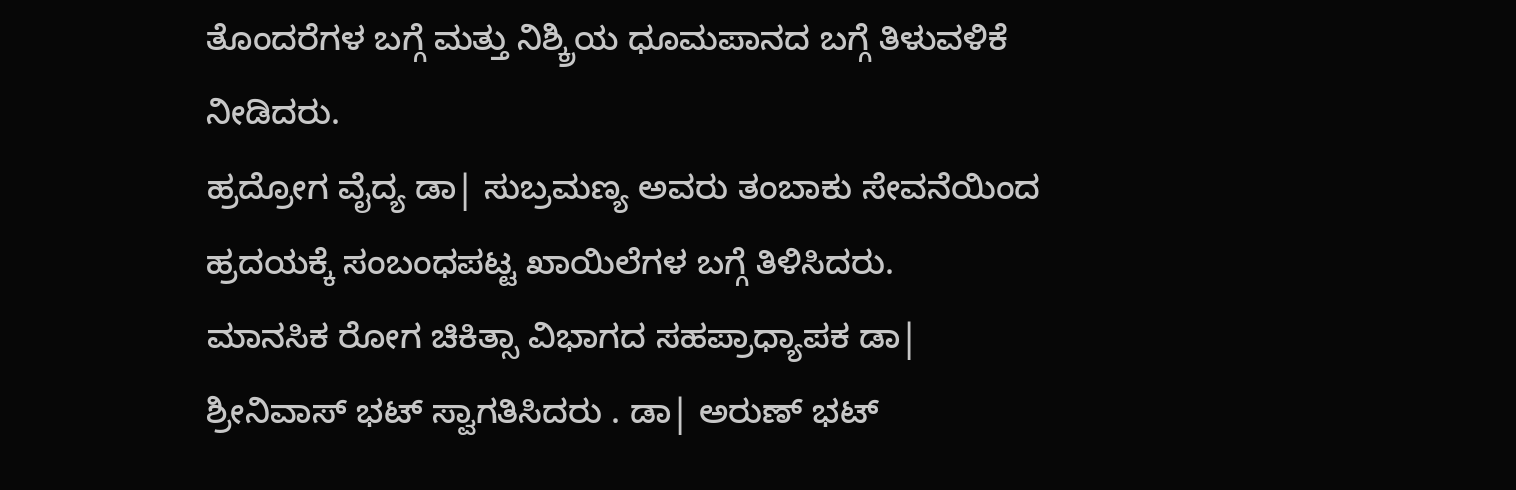ತೊಂದರೆಗಳ ಬಗ್ಗೆ ಮತ್ತು ನಿಶ್ಕ್ರಿಯ ಧೂಮಪಾನದ ಬಗ್ಗೆ ತಿಳುವಳಿಕೆ ನೀಡಿದರು.
ಹ್ರದ್ರೋಗ ವೈದ್ಯ ಡಾ| ಸುಬ್ರಮಣ್ಯ ಅವರು ತಂಬಾಕು ಸೇವನೆಯಿಂದ ಹ್ರದಯಕ್ಕೆ ಸಂಬಂಧಪಟ್ಟ ಖಾಯಿಲೆಗಳ ಬಗ್ಗೆ ತಿಳಿಸಿದರು.
ಮಾನಸಿಕ ರೋಗ ಚಿಕಿತ್ಸಾ ವಿಭಾಗದ ಸಹಪ್ರಾಧ್ಯಾಪಕ ಡಾ| ಶ್ರೀನಿವಾಸ್ ಭಟ್ ಸ್ವಾಗತಿಸಿದರು . ಡಾ| ಅರುಣ್ ಭಟ್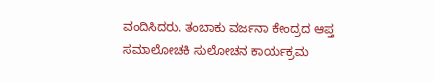ವಂದಿಸಿದರು. ತಂಬಾಕು ವರ್ಜನಾ ಕೇಂದ್ರದ ಆಪ್ತ ಸಮಾಲೋಚಕಿ ಸುಲೋಚನ ಕಾರ್ಯಕ್ರಮ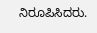ನಿರೂಪಿಸಿದರು.